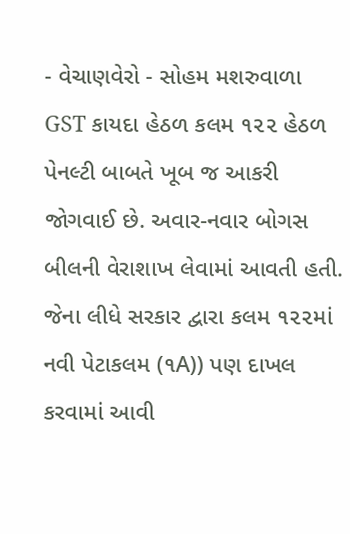- વેચાણવેરો - સોહમ મશરુવાળા
GST કાયદા હેઠળ કલમ ૧૨૨ હેઠળ પેનલ્ટી બાબતે ખૂબ જ આકરી જોગવાઈ છે. અવાર-નવાર બોગસ બીલની વેરાશાખ લેવામાં આવતી હતી. જેના લીધે સરકાર દ્વારા કલમ ૧૨૨માં નવી પેટાકલમ (૧A)) પણ દાખલ કરવામાં આવી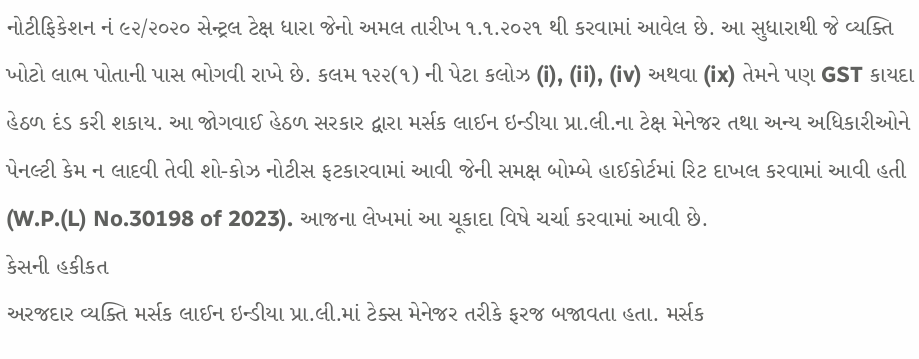નોટીફિકેશન નં ૯૨/૨૦૨૦ સેન્ટ્રલ ટેક્ષ ધારા જેનો અમલ તારીખ ૧.૧.૨૦૨૧ થી કરવામાં આવેલ છે. આ સુધારાથી જે વ્યક્તિ ખોટો લાભ પોતાની પાસ ભોગવી રાખે છે. કલમ ૧૨૨(૧) ની પેટા કલોઝ (i), (ii), (iv) અથવા (ix) તેમને પણ GST કાયદા હેઠળ દંડ કરી શકાય. આ જોગવાઈ હેઠળ સરકાર દ્વારા મર્સક લાઈન ઇન્ડીયા પ્રા.લી.ના ટેક્ષ મેનેજર તથા અન્ય અધિકારીઓને પેનલ્ટી કેમ ન લાદવી તેવી શો-કોઝ નોટીસ ફટકારવામાં આવી જેની સમક્ષ બોમ્બે હાઈકોર્ટમાં રિટ દાખલ કરવામાં આવી હતી (W.P.(L) No.30198 of 2023). આજના લેખમાં આ ચૂકાદા વિષે ચર્ચા કરવામાં આવી છે.
કેસની હકીકત
અરજદાર વ્યક્તિ મર્સક લાઈન ઇન્ડીયા પ્રા.લી.માં ટેક્સ મેનેજર તરીકે ફરજ બજાવતા હતા. મર્સક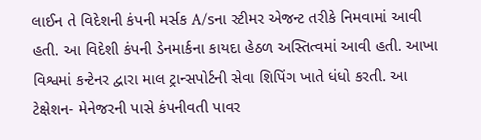લાઈન તે વિદેશની કંપની મર્સક A/sના સ્ટીમર એજન્ટ તરીકે નિમવામાં આવી હતી. આ વિદેશી કંપની ડેનમાર્કના કાયદા હેઠળ અસ્તિત્વમાં આવી હતી. આખા વિશ્વમાં કન્ટેનર દ્વારા માલ ટ્રાન્સપોર્ટની સેવા શિપિંગ ખાતે ધંધો કરતી. આ ટેક્ષેશન- મેનેજરની પાસે કંપનીવતી પાવર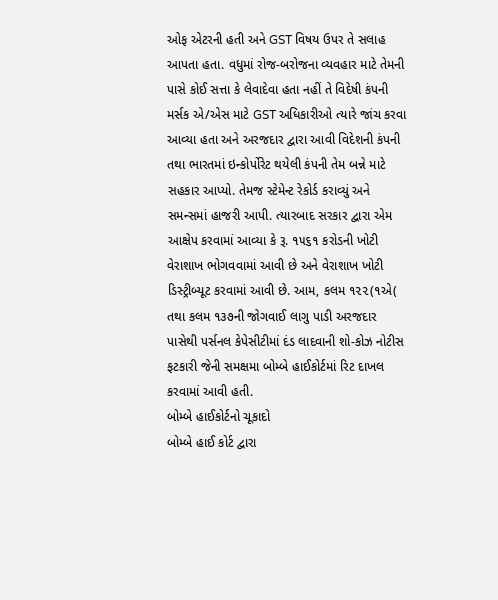ઓફ એટરની હતી અને GST વિષય ઉપર તે સલાહ આપતા હતા. વધુમાં રોજ-બરોજના વ્યવહાર માટે તેમની પાસે કોઈ સત્તા કે લેવાદેવા હતા નહીં તે વિદેષી કંપની મર્સક એ/એસ માટે GST અધિકારીઓ ત્યારે જાંચ કરવા આવ્યા હતા અને અરજદાર દ્વારા આવી વિદેશની કંપની તથા ભારતમાં ઇન્કોર્પોરેટ થયેલી કંપની તેમ બન્ને માટે સહકાર આપ્યો. તેમજ સ્ટેમેન્ટ રેકોર્ડ કરાવ્યું અને સમન્સમાં હાજરી આપી. ત્યારબાદ સરકાર દ્વારા એમ આક્ષેપ કરવામાં આવ્યા કે રૂ. ૧૫૬૧ કરોડની ખોટી વેરાશાખ ભોગવવામાં આવી છે અને વેરાશાખ ખોટી ડિસ્ટ્રીબ્યૂટ કરવામાં આવી છે. આમ, કલમ ૧૨૨(૧એ( તથા કલમ ૧૩૭ની જોગવાઈ લાગુ પાડી અરજદાર પાસેથી પર્સનલ કેપેસીટીમાં દંડ લાદવાની શો-કોઝ નોટીસ ફટકારી જેની સમક્ષમા બોમ્બે હાઈકોર્ટમાં રિટ દાખલ કરવામાં આવી હતી.
બોમ્બે હાઈકોર્ટનો ચૂકાદો
બોમ્બે હાઈ કોર્ટ દ્વારા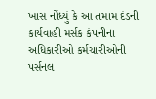ખાસ નોંધ્યું કે આ તમામ દંડની કાર્યવાહી મર્સક કંપનીના અધિકારીઓ કર્મચારીઓની પર્સનલ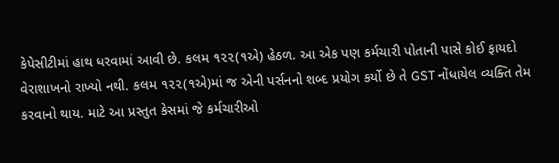કેપેસીટીમાં હાથ ધરવામાં આવી છે. કલમ ૧૨૨(૧એ) હેઠળ. આ એક પણ કર્મચારી પોતાની પાસે કોઈ ફાયદો વેરાશાખનો રાખ્યો નથી. કલમ ૧૨૨(૧એ)માં જ એની પર્સનનો શબ્દ પ્રયોગ કર્યો છે તે GST નોંધાયેલ વ્યક્તિ તેમ કરવાનો થાય. માટે આ પ્રસ્તુત કેસમાં જે કર્મચારીઓ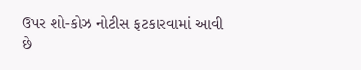ઉપર શો-કોઝ નોટીસ ફટકારવામાં આવી છે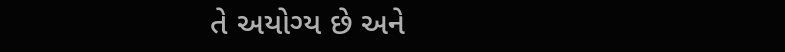તે અયોગ્ય છે અને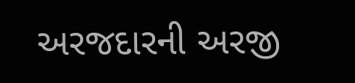અરજદારની અરજી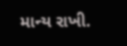માન્ય રાખી.